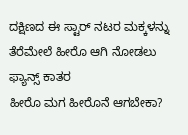ದಕ್ಷಿಣದ ಈ ಸ್ಟಾರ್ ನಟರ ಮಕ್ಕಳನ್ನು ತೆರೆಮೇಲೆ ಹೀರೊ ಆಗಿ ನೋಡಲು ಫ್ಯಾನ್ಸ್ ಕಾತರ
ಹೀರೊ ಮಗ ಹೀರೊನೆ ಆಗಬೇಕಾ?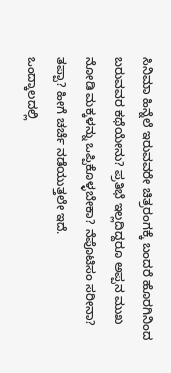ಸಿನಿಮಾ ಹಿನ್ನೆಲೆ ಇರುವವರೇ ಚಿತ್ರರಂಗಕ್ಕೆ ಬಂದರೆ ಹೊರಗಿನಿಂದ ಬರುವವರ ಕಥೆಯೇನು? ಪ್ರತಿಭೆ ಇಲ್ಲದಿದ್ದರೂ ಅಪ್ಪನ ಮುಖ ನೋಡಿ ಮಕ್ಕಳನ್ನು ಒಪ್ಪಿಕೊಳ್ಳಬೇಕಾ? ನೆಪೊಟಿಸಂ ಸರೀನಾ? ತಪ್ಪಾ? ಹೀಗೆ ಚರ್ಚೆ ನಡೆಯುತ್ತಲೇ ಇದೆ.
ಒಂದ್ಕಾಲದಲ್ಲಿ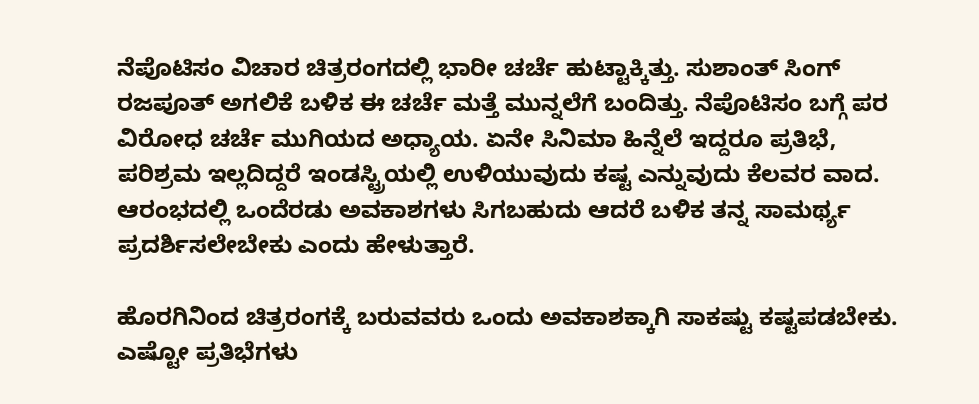ನೆಪೊಟಿಸಂ ವಿಚಾರ ಚಿತ್ರರಂಗದಲ್ಲಿ ಭಾರೀ ಚರ್ಚೆ ಹುಟ್ಟಾಕ್ಕಿತ್ತು. ಸುಶಾಂತ್ ಸಿಂಗ್ ರಜಪೂತ್ ಅಗಲಿಕೆ ಬಳಿಕ ಈ ಚರ್ಚೆ ಮತ್ತೆ ಮುನ್ನಲೆಗೆ ಬಂದಿತ್ತು. ನೆಪೊಟಿಸಂ ಬಗ್ಗೆ ಪರ ವಿರೋಧ ಚರ್ಚೆ ಮುಗಿಯದ ಅಧ್ಯಾಯ. ಏನೇ ಸಿನಿಮಾ ಹಿನ್ನೆಲೆ ಇದ್ದರೂ ಪ್ರತಿಭೆ, ಪರಿಶ್ರಮ ಇಲ್ಲದಿದ್ದರೆ ಇಂಡಸ್ಟ್ರಿಯಲ್ಲಿ ಉಳಿಯುವುದು ಕಷ್ಟ ಎನ್ನುವುದು ಕೆಲವರ ವಾದ. ಆರಂಭದಲ್ಲಿ ಒಂದೆರಡು ಅವಕಾಶಗಳು ಸಿಗಬಹುದು ಆದರೆ ಬಳಿಕ ತನ್ನ ಸಾಮರ್ಥ್ಯ ಪ್ರದರ್ಶಿಸಲೇಬೇಕು ಎಂದು ಹೇಳುತ್ತಾರೆ.

ಹೊರಗಿನಿಂದ ಚಿತ್ರರಂಗಕ್ಕೆ ಬರುವವರು ಒಂದು ಅವಕಾಶಕ್ಕಾಗಿ ಸಾಕಷ್ಟು ಕಷ್ಟಪಡಬೇಕು. ಎಷ್ಟೋ ಪ್ರತಿಭೆಗಳು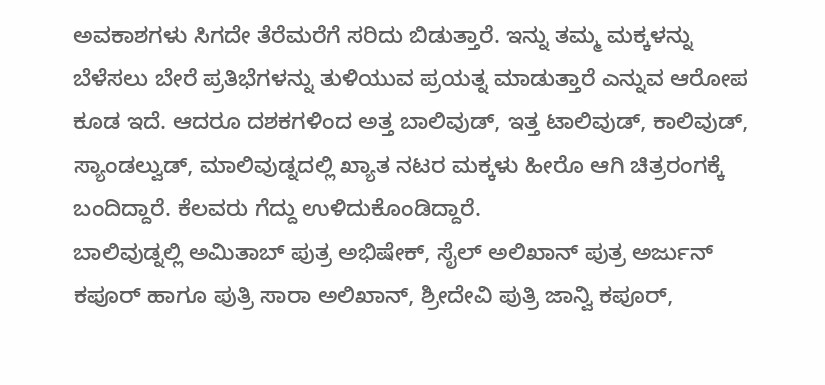ಅವಕಾಶಗಳು ಸಿಗದೇ ತೆರೆಮರೆಗೆ ಸರಿದು ಬಿಡುತ್ತಾರೆ. ಇನ್ನು ತಮ್ಮ ಮಕ್ಕಳನ್ನು ಬೆಳೆಸಲು ಬೇರೆ ಪ್ರತಿಭೆಗಳನ್ನು ತುಳಿಯುವ ಪ್ರಯತ್ನ ಮಾಡುತ್ತಾರೆ ಎನ್ನುವ ಆರೋಪ ಕೂಡ ಇದೆ. ಆದರೂ ದಶಕಗಳಿಂದ ಅತ್ತ ಬಾಲಿವುಡ್, ಇತ್ತ ಟಾಲಿವುಡ್, ಕಾಲಿವುಡ್, ಸ್ಯಾಂಡಲ್ವುಡ್, ಮಾಲಿವುಡ್ನದಲ್ಲಿ ಖ್ಯಾತ ನಟರ ಮಕ್ಕಳು ಹೀರೊ ಆಗಿ ಚಿತ್ರರಂಗಕ್ಕೆ ಬಂದಿದ್ದಾರೆ. ಕೆಲವರು ಗೆದ್ದು ಉಳಿದುಕೊಂಡಿದ್ದಾರೆ.
ಬಾಲಿವುಡ್ನಲ್ಲಿ ಅಮಿತಾಬ್ ಪುತ್ರ ಅಭಿಷೇಕ್, ಸೈಲ್ ಅಲಿಖಾನ್ ಪುತ್ರ ಅರ್ಜುನ್ ಕಪೂರ್ ಹಾಗೂ ಪುತ್ರಿ ಸಾರಾ ಅಲಿಖಾನ್, ಶ್ರೀದೇವಿ ಪುತ್ರಿ ಜಾನ್ವಿ ಕಪೂರ್,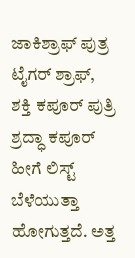ಜಾಕಿಶ್ರಾಫ್ ಪುತ್ರ ಟೈಗರ್ ಶ್ರಾಫ್, ಶಕ್ತಿ ಕಪೂರ್ ಪುತ್ರಿ ಶ್ರದ್ಧಾ ಕಪೂರ್ ಹೀಗೆ ಲಿಸ್ಟ್ ಬೆಳೆಯುತ್ತಾ ಹೋಗುತ್ತದೆ. ಅತ್ತ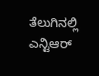ತೆಲುಗಿನಲ್ಲಿ ಎನ್ಟಿಆರ್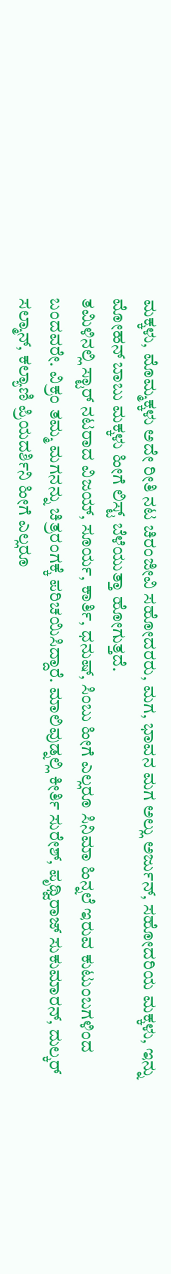ಮಕ್ಕಳು, ಮೊಮ್ಮಕ್ಕಳು ಅದೇ ರೀತಿ ನಟ ಚಿರಂಜೀವಿ ಸಹೋದರರು, ಮಗ, ಭಾವನ ಮಗ ಅಲ್ಲು ಅರ್ಜುನ್, ಸಹೋದರಿಯ ಮಕ್ಕಳು, ಇನ್ನು ಮೋಹನ್ ಬಾಬು ಮಕ್ಕಳು ಹೀಗೆ ಲಿಸ್ಟ್ ಬೆಳೆಯುತ್ತಾ ಹೋಗುತ್ತದೆ.
ತಮಿಳಿನಲ್ಲಿ ಸ್ಟಾರ್ ನಟರಾದ ವಿಜಯ್, ಸೂರ್ಯ, ಕಾರ್ತಿ, ಧನುಷ್, ಸಿಂಬು ಹೀಗೆ ಎಲ್ಲರೂ ಸಿನಿಮಾ ಹಿನ್ನಲೆ ಇರುವ ಕುಟುಂಬಗಳಿಂದ ಬಂದವರೇ. ವಿಕ್ರಂ ತಮ್ಮ ಮಗನನ್ನು ಚಿತ್ರರಂಗಕ್ಕೆ ಪರಿಚಯಿಸಿದ್ದಾರೆ. ಮಾಲಿವುಡ್ನಲ್ಲಿ ಕೀರ್ತಿ ಸುರೇಶ್, ಪೃಥ್ವಿರಾಜ್ ಸುಕುಮಾರನ್, ದುಲ್ಕರ್ ಸಲ್ಮಾನ್, ಕಲ್ಯಾಣಿ ಪ್ರಿಯದರ್ಶಿನಿ ಹೀಗೆ ಎಲ್ಲರೂ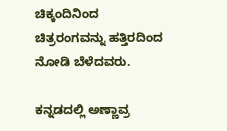ಚಿಕ್ಕಂದಿನಿಂದ ಚಿತ್ರರಂಗವನ್ನು ಹತ್ತಿರದಿಂದ ನೋಡಿ ಬೆಳೆದವರು.

ಕನ್ನಡದಲ್ಲಿ ಅಣ್ಣಾವ್ರ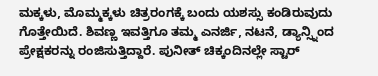ಮಕ್ಕಳು, ಮೊಮ್ಮಕ್ಕಳು ಚಿತ್ರರಂಗಕ್ಕೆ ಬಂದು ಯಶಸ್ಸು ಕಂಡಿರುವುದು ಗೊತ್ತೇಯಿದೆ. ಶಿವಣ್ಣ ಇವತ್ತಿಗೂ ತಮ್ಮ ಎನರ್ಜಿ, ನಟನೆ, ಡ್ಯಾನ್ಸ್ನಿಂದ ಪ್ರೇಕ್ಷಕರನ್ನು ರಂಜಿಸುತ್ತಿದ್ದಾರೆ. ಪುನೀತ್ ಚಿಕ್ಕಂದಿನಲ್ಲೇ ಸ್ಟಾರ್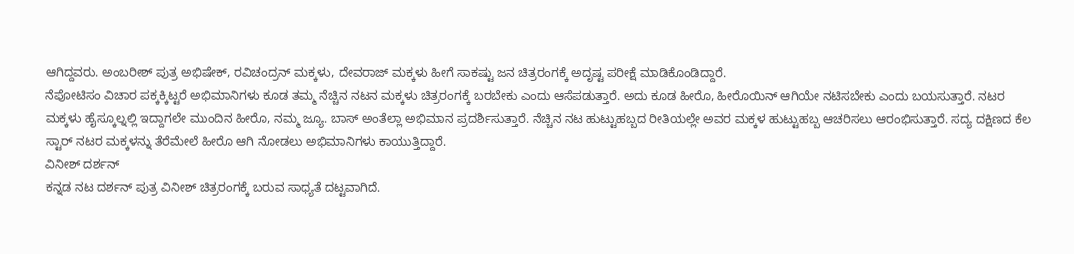ಆಗಿದ್ದವರು. ಅಂಬರೀಶ್ ಪುತ್ರ ಅಭಿಷೇಕ್, ರವಿಚಂದ್ರನ್ ಮಕ್ಕಳು, ದೇವರಾಜ್ ಮಕ್ಕಳು ಹೀಗೆ ಸಾಕಷ್ಟು ಜನ ಚಿತ್ರರಂಗಕ್ಕೆ ಅದೃಷ್ಟ ಪರೀಕ್ಷೆ ಮಾಡಿಕೊಂಡಿದ್ದಾರೆ.
ನೆಪೋಟಿಸಂ ವಿಚಾರ ಪಕ್ಕಕ್ಕಿಟ್ಟರೆ ಅಭಿಮಾನಿಗಳು ಕೂಡ ತಮ್ಮ ನೆಚ್ಚಿನ ನಟನ ಮಕ್ಕಳು ಚಿತ್ರರಂಗಕ್ಕೆ ಬರಬೇಕು ಎಂದು ಆಸೆಪಡುತ್ತಾರೆ. ಅದು ಕೂಡ ಹೀರೊ, ಹೀರೊಯಿನ್ ಆಗಿಯೇ ನಟಿಸಬೇಕು ಎಂದು ಬಯಸುತ್ತಾರೆ. ನಟರ ಮಕ್ಕಳು ಹೈಸ್ಕೂಲ್ನಲ್ಲಿ ಇದ್ದಾಗಲೇ ಮುಂದಿನ ಹೀರೊ, ನಮ್ಮ ಜ್ಯೂ. ಬಾಸ್ ಅಂತೆಲ್ಲಾ ಅಭಿಮಾನ ಪ್ರದರ್ಶಿಸುತ್ತಾರೆ. ನೆಚ್ಚಿನ ನಟ ಹುಟ್ಟುಹಬ್ಬದ ರೀತಿಯಲ್ಲೇ ಅವರ ಮಕ್ಕಳ ಹುಟ್ಟುಹಬ್ಬ ಆಚರಿಸಲು ಆರಂಭಿಸುತ್ತಾರೆ. ಸದ್ಯ ದಕ್ಷಿಣದ ಕೆಲ ಸ್ಟಾರ್ ನಟರ ಮಕ್ಕಳನ್ನು ತೆರೆಮೇಲೆ ಹೀರೊ ಆಗಿ ನೋಡಲು ಅಭಿಮಾನಿಗಳು ಕಾಯುತ್ತಿದ್ದಾರೆ.
ವಿನೀಶ್ ದರ್ಶನ್
ಕನ್ನಡ ನಟ ದರ್ಶನ್ ಪುತ್ರ ವಿನೀಶ್ ಚಿತ್ರರಂಗಕ್ಕೆ ಬರುವ ಸಾಧ್ಯತೆ ದಟ್ಟವಾಗಿದೆ.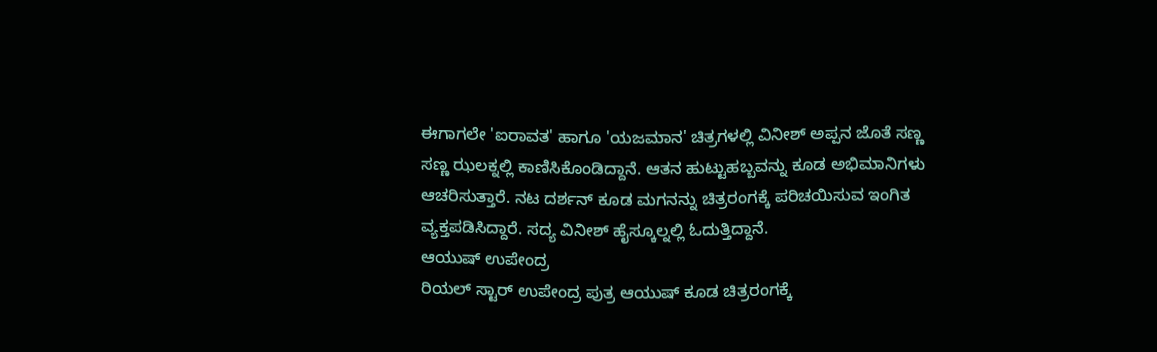ಈಗಾಗಲೇ 'ಐರಾವತ' ಹಾಗೂ 'ಯಜಮಾನ' ಚಿತ್ರಗಳಲ್ಲಿ ವಿನೀಶ್ ಅಪ್ಪನ ಜೊತೆ ಸಣ್ಣ ಸಣ್ಣ ಝಲಕ್ನಲ್ಲಿ ಕಾಣಿಸಿಕೊಂಡಿದ್ದಾನೆ. ಆತನ ಹುಟ್ಟುಹಬ್ಬವನ್ನು ಕೂಡ ಅಭಿಮಾನಿಗಳು ಆಚರಿಸುತ್ತಾರೆ. ನಟ ದರ್ಶನ್ ಕೂಡ ಮಗನನ್ನು ಚಿತ್ರರಂಗಕ್ಕೆ ಪರಿಚಯಿಸುವ ಇಂಗಿತ ವ್ಯಕ್ತಪಡಿಸಿದ್ದಾರೆ. ಸದ್ಯ ವಿನೀಶ್ ಹೈಸ್ಕೂಲ್ನಲ್ಲಿ ಓದುತ್ತಿದ್ದಾನೆ.
ಆಯುಷ್ ಉಪೇಂದ್ರ
ರಿಯಲ್ ಸ್ಟಾರ್ ಉಪೇಂದ್ರ ಪುತ್ರ ಆಯುಷ್ ಕೂಡ ಚಿತ್ರರಂಗಕ್ಕೆ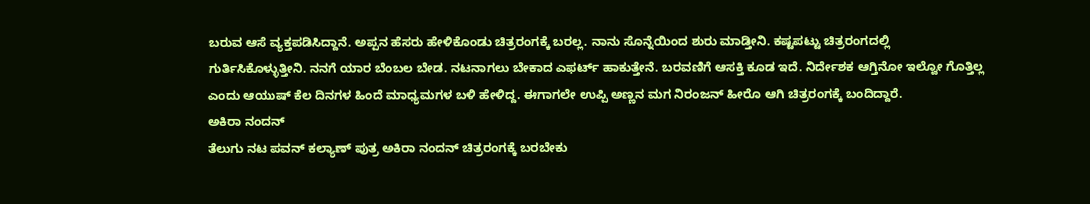ಬರುವ ಆಸೆ ವ್ಯಕ್ತಪಡಿಸಿದ್ದಾನೆ. ಅಪ್ಪನ ಹೆಸರು ಹೇಳಿಕೊಂಡು ಚಿತ್ರರಂಗಕ್ಕೆ ಬರಲ್ಲ. ನಾನು ಸೊನ್ನೆಯಿಂದ ಶುರು ಮಾಡ್ತೀನಿ. ಕಷ್ಟಪಟ್ಟು ಚಿತ್ರರಂಗದಲ್ಲಿ ಗುರ್ತಿಸಿಕೊಳ್ಳುತ್ತೀನಿ. ನನಗೆ ಯಾರ ಬೆಂಬಲ ಬೇಡ. ನಟನಾಗಲು ಬೇಕಾದ ಎಫರ್ಟ್ ಹಾಕುತ್ತೇನೆ. ಬರವಣಿಗೆ ಆಸಕ್ತಿ ಕೂಡ ಇದೆ. ನಿರ್ದೇಶಕ ಆಗ್ತಿನೋ ಇಲ್ವೋ ಗೊತ್ತಿಲ್ಲ ಎಂದು ಆಯುಷ್ ಕೆಲ ದಿನಗಳ ಹಿಂದೆ ಮಾಧ್ಯಮಗಳ ಬಳಿ ಹೇಳಿದ್ದ. ಈಗಾಗಲೇ ಉಪ್ಪಿ ಅಣ್ಣನ ಮಗ ನಿರಂಜನ್ ಹೀರೊ ಆಗಿ ಚಿತ್ರರಂಗಕ್ಕೆ ಬಂದಿದ್ದಾರೆ.
ಅಕಿರಾ ನಂದನ್
ತೆಲುಗು ನಟ ಪವನ್ ಕಲ್ಯಾಣ್ ಪುತ್ರ ಅಕಿರಾ ನಂದನ್ ಚಿತ್ರರಂಗಕ್ಕೆ ಬರಬೇಕು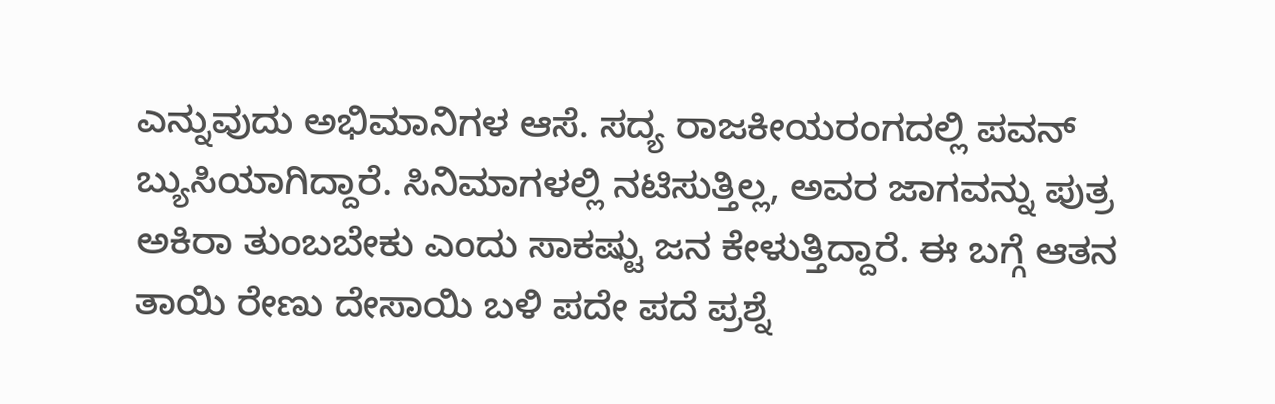ಎನ್ನುವುದು ಅಭಿಮಾನಿಗಳ ಆಸೆ. ಸದ್ಯ ರಾಜಕೀಯರಂಗದಲ್ಲಿ ಪವನ್ ಬ್ಯುಸಿಯಾಗಿದ್ದಾರೆ. ಸಿನಿಮಾಗಳಲ್ಲಿ ನಟಿಸುತ್ತಿಲ್ಲ, ಅವರ ಜಾಗವನ್ನು ಪುತ್ರ ಅಕಿರಾ ತುಂಬಬೇಕು ಎಂದು ಸಾಕಷ್ಟು ಜನ ಕೇಳುತ್ತಿದ್ದಾರೆ. ಈ ಬಗ್ಗೆ ಆತನ ತಾಯಿ ರೇಣು ದೇಸಾಯಿ ಬಳಿ ಪದೇ ಪದೆ ಪ್ರಶ್ನೆ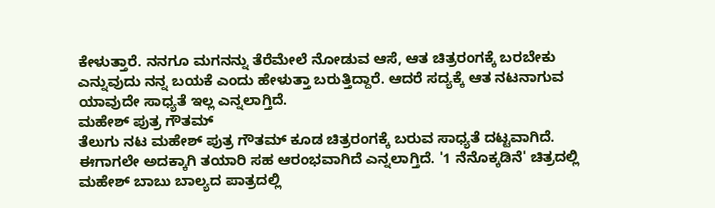ಕೇಳುತ್ತಾರೆ. ನನಗೂ ಮಗನನ್ನು ತೆರೆಮೇಲೆ ನೋಡುವ ಆಸೆ, ಆತ ಚಿತ್ರರಂಗಕ್ಕೆ ಬರಬೇಕು ಎನ್ನುವುದು ನನ್ನ ಬಯಕೆ ಎಂದು ಹೇಳುತ್ತಾ ಬರುತ್ತಿದ್ದಾರೆ. ಆದರೆ ಸದ್ಯಕ್ಕೆ ಆತ ನಟನಾಗುವ ಯಾವುದೇ ಸಾಧ್ಯತೆ ಇಲ್ಲ ಎನ್ನಲಾಗ್ತಿದೆ.
ಮಹೇಶ್ ಪುತ್ರ ಗೌತಮ್
ತೆಲುಗು ನಟ ಮಹೇಶ್ ಪುತ್ರ ಗೌತಮ್ ಕೂಡ ಚಿತ್ರರಂಗಕ್ಕೆ ಬರುವ ಸಾಧ್ಯತೆ ದಟ್ಟವಾಗಿದೆ. ಈಗಾಗಲೇ ಅದಕ್ಕಾಗಿ ತಯಾರಿ ಸಹ ಆರಂಭವಾಗಿದೆ ಎನ್ನಲಾಗ್ತಿದೆ. '1 ನೆನೊಕ್ಕಡಿನೆ' ಚಿತ್ರದಲ್ಲಿ ಮಹೇಶ್ ಬಾಬು ಬಾಲ್ಯದ ಪಾತ್ರದಲ್ಲಿ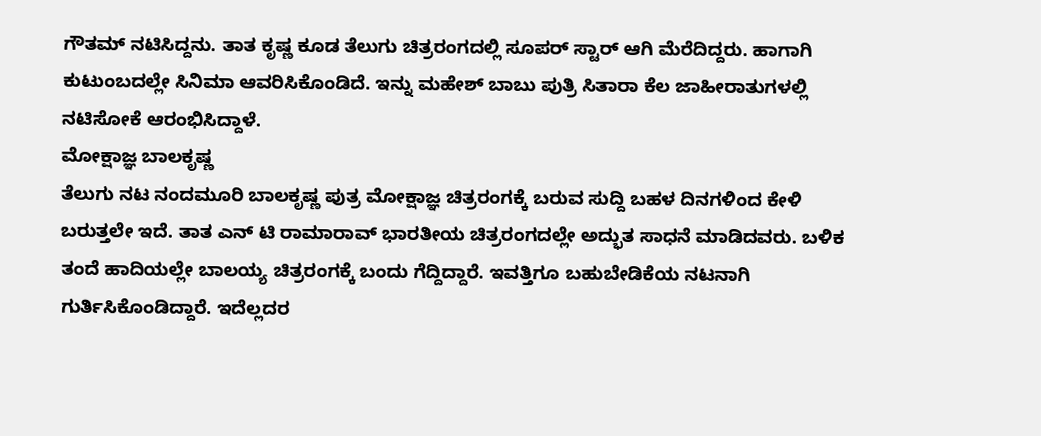ಗೌತಮ್ ನಟಿಸಿದ್ದನು. ತಾತ ಕೃಷ್ಣ ಕೂಡ ತೆಲುಗು ಚಿತ್ರರಂಗದಲ್ಲಿ ಸೂಪರ್ ಸ್ಟಾರ್ ಆಗಿ ಮೆರೆದಿದ್ದರು. ಹಾಗಾಗಿ ಕುಟುಂಬದಲ್ಲೇ ಸಿನಿಮಾ ಆವರಿಸಿಕೊಂಡಿದೆ. ಇನ್ನು ಮಹೇಶ್ ಬಾಬು ಪುತ್ರಿ ಸಿತಾರಾ ಕೆಲ ಜಾಹೀರಾತುಗಳಲ್ಲಿ ನಟಿಸೋಕೆ ಆರಂಭಿಸಿದ್ದಾಳೆ.
ಮೋಕ್ಷಾಜ್ಞ ಬಾಲಕೃಷ್ಣ
ತೆಲುಗು ನಟ ನಂದಮೂರಿ ಬಾಲಕೃಷ್ಣ ಪುತ್ರ ಮೋಕ್ಷಾಜ್ಞ ಚಿತ್ರರಂಗಕ್ಕೆ ಬರುವ ಸುದ್ದಿ ಬಹಳ ದಿನಗಳಿಂದ ಕೇಳಿ ಬರುತ್ತಲೇ ಇದೆ. ತಾತ ಎನ್ ಟಿ ರಾಮಾರಾವ್ ಭಾರತೀಯ ಚಿತ್ರರಂಗದಲ್ಲೇ ಅದ್ಭುತ ಸಾಧನೆ ಮಾಡಿದವರು. ಬಳಿಕ ತಂದೆ ಹಾದಿಯಲ್ಲೇ ಬಾಲಯ್ಯ ಚಿತ್ರರಂಗಕ್ಕೆ ಬಂದು ಗೆದ್ದಿದ್ದಾರೆ. ಇವತ್ತಿಗೂ ಬಹುಬೇಡಿಕೆಯ ನಟನಾಗಿ ಗುರ್ತಿಸಿಕೊಂಡಿದ್ದಾರೆ. ಇದೆಲ್ಲದರ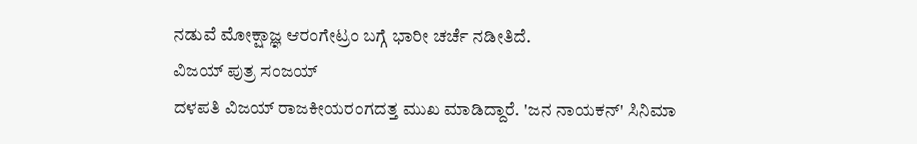ನಡುವೆ ಮೋಕ್ಷಾಜ್ಞ ಆರಂಗೇಟ್ರಂ ಬಗ್ಗೆ ಭಾರೀ ಚರ್ಚೆ ನಡೀತಿದೆ.
ವಿಜಯ್ ಪುತ್ರ ಸಂಜಯ್
ದಳಪತಿ ವಿಜಯ್ ರಾಜಕೀಯರಂಗದತ್ತ ಮುಖ ಮಾಡಿದ್ದಾರೆ. 'ಜನ ನಾಯಕನ್' ಸಿನಿಮಾ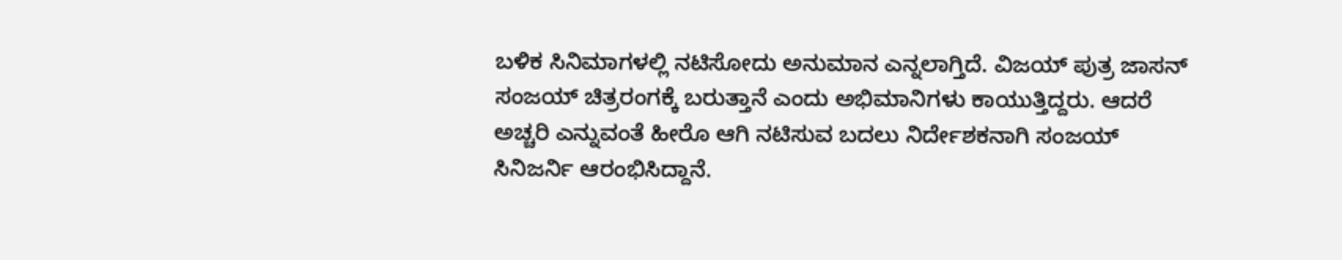ಬಳಿಕ ಸಿನಿಮಾಗಳಲ್ಲಿ ನಟಿಸೋದು ಅನುಮಾನ ಎನ್ನಲಾಗ್ತಿದೆ. ವಿಜಯ್ ಪುತ್ರ ಜಾಸನ್ ಸಂಜಯ್ ಚಿತ್ರರಂಗಕ್ಕೆ ಬರುತ್ತಾನೆ ಎಂದು ಅಭಿಮಾನಿಗಳು ಕಾಯುತ್ತಿದ್ದರು. ಆದರೆ ಅಚ್ಚರಿ ಎನ್ನುವಂತೆ ಹೀರೊ ಆಗಿ ನಟಿಸುವ ಬದಲು ನಿರ್ದೇಶಕನಾಗಿ ಸಂಜಯ್ ಸಿನಿಜರ್ನಿ ಆರಂಭಿಸಿದ್ದಾನೆ.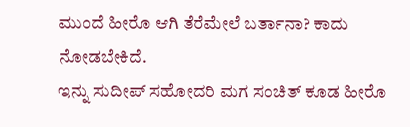ಮುಂದೆ ಹೀರೊ ಆಗಿ ತೆರೆಮೇಲೆ ಬರ್ತಾನಾ? ಕಾದು ನೋಡಬೇಕಿದೆ.
ಇನ್ನು ಸುದೀಪ್ ಸಹೋದರಿ ಮಗ ಸಂಚಿತ್ ಕೂಡ ಹೀರೊ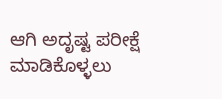ಆಗಿ ಅದೃಷ್ಟ ಪರೀಕ್ಷೆ ಮಾಡಿಕೊಳ್ಳಲು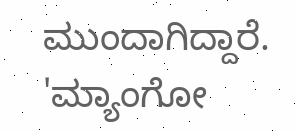ಮುಂದಾಗಿದ್ದಾರೆ. 'ಮ್ಯಾಂಗೋ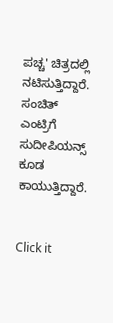ಪಚ್ಚ' ಚಿತ್ರದಲ್ಲಿ ನಟಿಸುತ್ತಿದ್ದಾರೆ. ಸಂಚಿತ್ ಎಂಟ್ರಿಗೆ ಸುದೀಪಿಯನ್ಸ್ ಕೂಡ ಕಾಯುತ್ತಿದ್ದಾರೆ.


Click it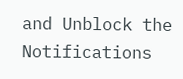and Unblock the Notifications